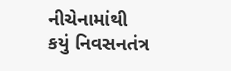નીચેનામાંથી કયું નિવસનતંત્ર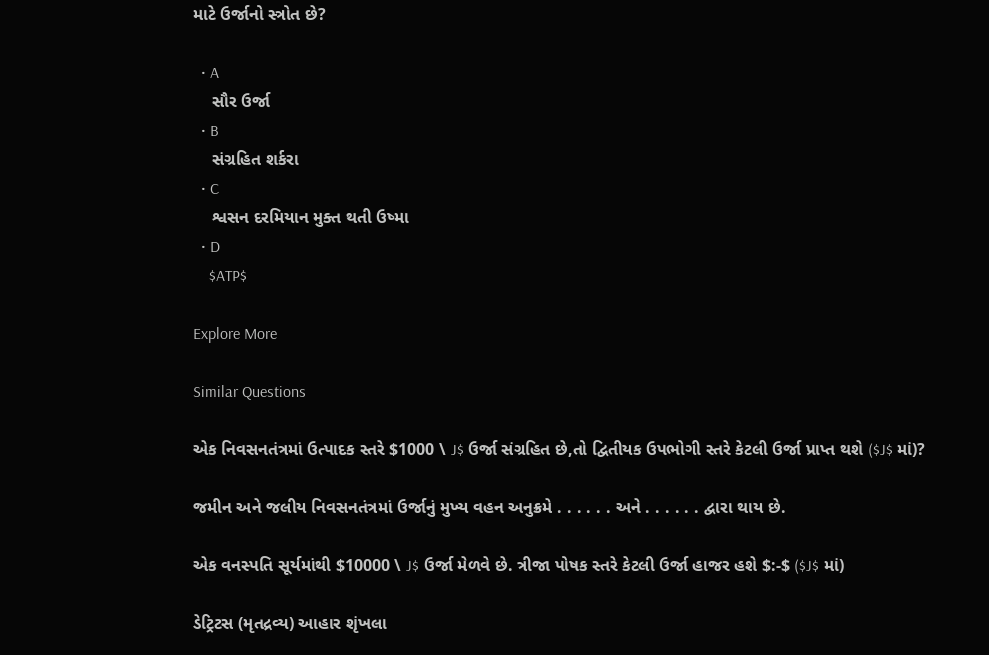માટે ઉર્જાનો સ્ત્રોત છે?

  • A
    સૌર ઉર્જા
  • B
    સંગ્રહિત શર્કરા
  • C
    શ્વસન દરમિયાન મુક્ત થતી ઉષ્મા
  • D
    $ATP$

Explore More

Similar Questions

એક નિવસનતંત્રમાં ઉત્પાદક સ્તરે $1000 \ J$ ઉર્જા સંગ્રહિત છે,તો દ્વિતીયક ઉપભોગી સ્તરે કેટલી ઉર્જા પ્રાપ્ત થશે ($J$ માં)?

જમીન અને જલીય નિવસનતંત્રમાં ઉર્જાનું મુખ્ય વહન અનુક્રમે . . . . . . અને . . . . . . દ્વારા થાય છે.

એક વનસ્પતિ સૂર્યમાંથી $10000 \ J$ ઉર્જા મેળવે છે. ત્રીજા પોષક સ્તરે કેટલી ઉર્જા હાજર હશે $:-$ ($J$ માં)

ડેટ્રિટસ (મૃતદ્રવ્ય) આહાર શૃંખલા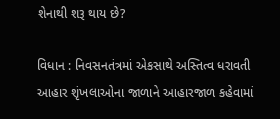શેનાથી શરૂ થાય છે?

વિધાન : નિવસનતંત્રમાં એકસાથે અસ્તિત્વ ધરાવતી આહાર શૃંખલાઓના જાળાને આહારજાળ કહેવામાં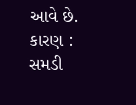આવે છે.
કારણ : સમડી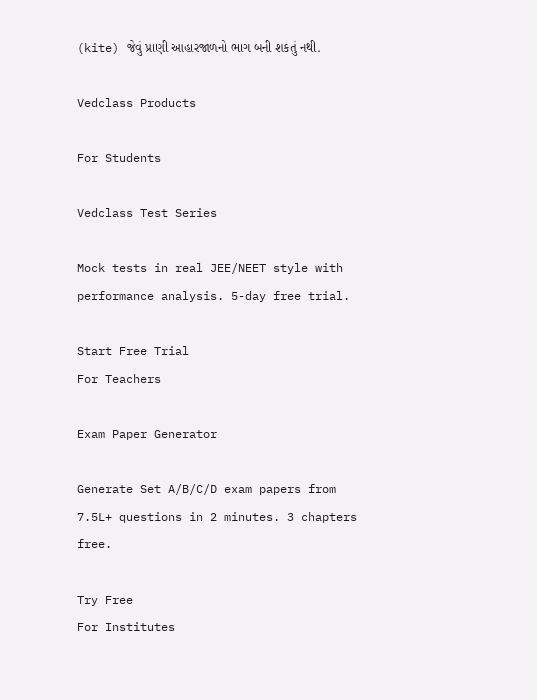(kite) જેવું પ્રાણી આહારજાળનો ભાગ બની શકતું નથી.

Vedclass Products

For Students

Vedclass Test Series

Mock tests in real JEE/NEET style with performance analysis. 5-day free trial.

Start Free Trial
For Teachers

Exam Paper Generator

Generate Set A/B/C/D exam papers from 7.5L+ questions in 2 minutes. 3 chapters free.

Try Free
For Institutes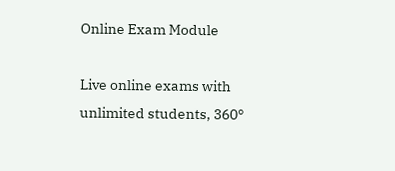Online Exam Module

Live online exams with unlimited students, 360°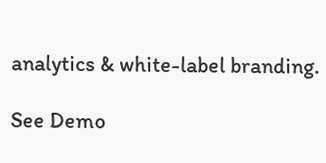analytics & white-label branding.

See Demo